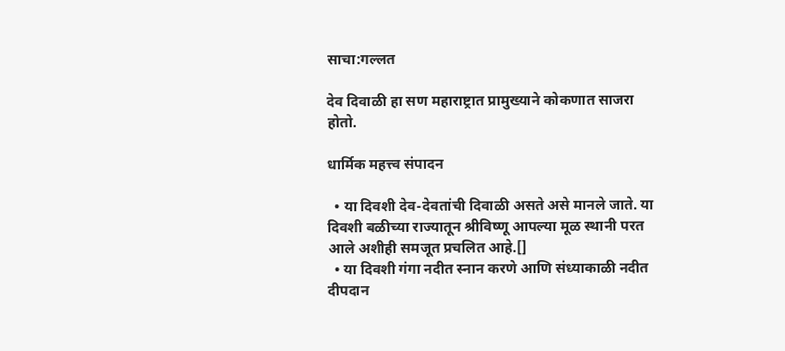साचा:गल्लत

देव दिवाळी हा सण महाराष्ट्रात प्रामुख्याने कोकणात साजरा होतो.

धार्मिक महत्त्व संपादन

  • या दिवशी देव-देवतांची दिवाळी असते असे मानले जाते. या दिवशी बळीच्या राज्यातून श्रीविष्णू आपल्या मूळ स्थानी परत आले अशीही समजूत प्रचलित आहे.[]
  • या दिवशी गंगा नदीत स्नान करणे आणि संध्याकाळी नदीत दीपदान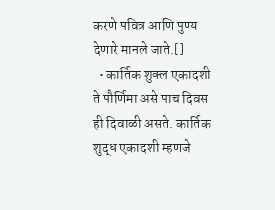करणे पवित्र आणि पुण्य देणारे मानले जाते.[]
  • कार्तिक शुक्ल एकादशी ते पौर्णिमा असे पाच दिवस ही दिवाळी असते. कार्तिक शुद्ध एकादशी म्हणजे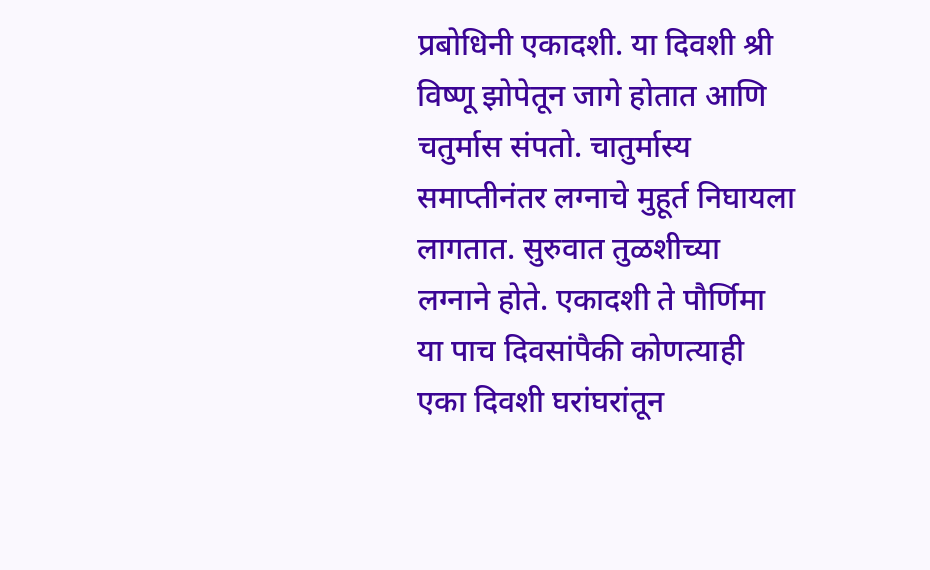प्रबोधिनी एकादशी. या दिवशी श्री विष्णू झोपेतून जागे होतात आणि चतुर्मास संपतो. चातुर्मास्य समाप्तीनंतर लग्नाचे मुहूर्त निघायला लागतात. सुरुवात तुळशीच्या लग्नाने होते. एकादशी ते पौर्णिमा या पाच दिवसांपैकी कोणत्याही एका दिवशी घरांघरांतून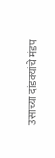उसाच्या दांडक्यांचे मंडप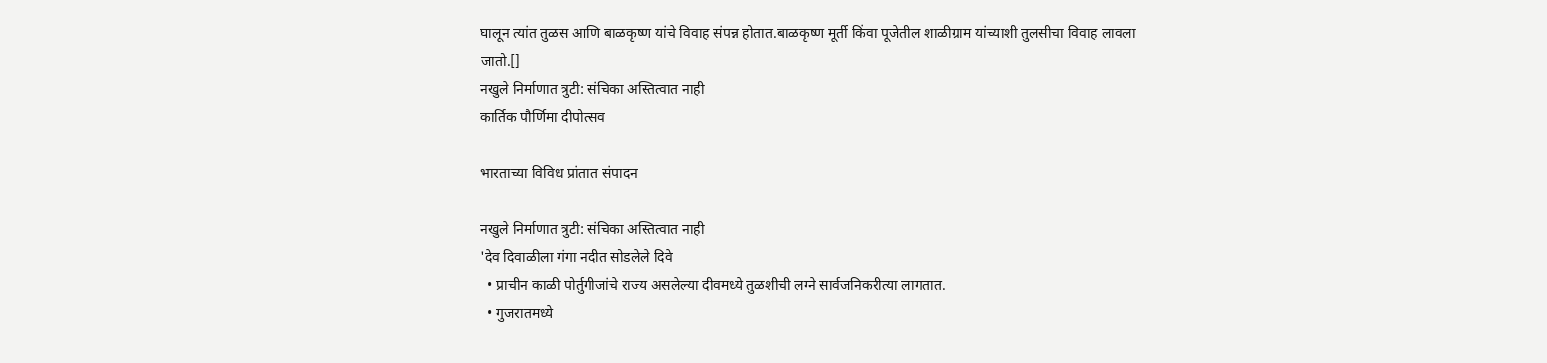घालून त्यांत तुळस आणि बाळकृष्ण यांचे विवाह संपन्न होतात.बाळकृष्ण मूर्ती किंवा पूजेतील शाळीग्राम यांच्याशी तुलसीचा विवाह लावला जातो.[]
नखुले निर्माणात त्रुटी: संचिका अस्तित्वात नाही
कार्तिक पौर्णिमा दीपोत्सव

भारताच्या विविध प्रांतात संपादन

नखुले निर्माणात त्रुटी: संचिका अस्तित्वात नाही
'देव दिवाळीला गंगा नदीत सोडलेले दिवे
  • प्राचीन काळी पोर्तुगीजांचे राज्य असलेल्या दीवमध्ये तुळशीची लग्ने सार्वजनिकरीत्या लागतात.
  • गुजरातमध्ये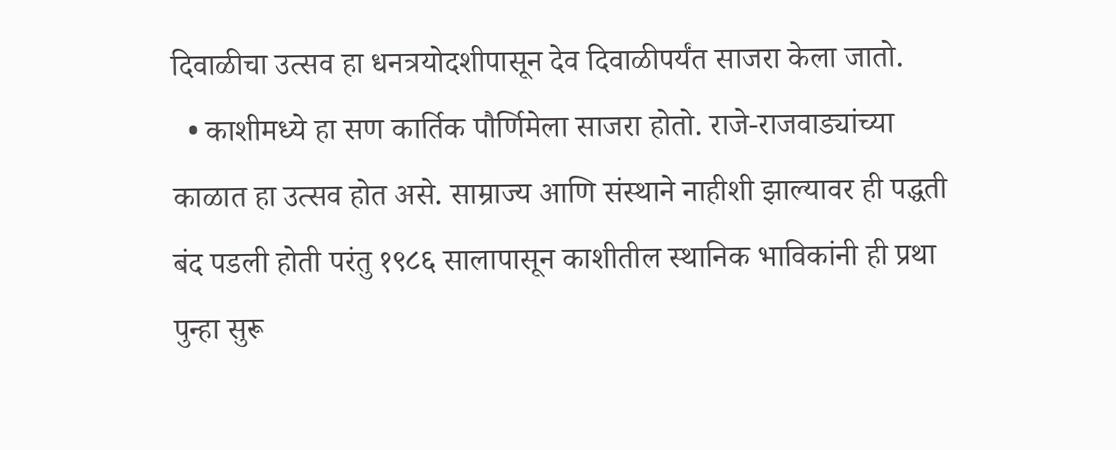दिवाळीचा उत्सव हा धनत्रयोदशीपासून देव दिवाळीपर्यंत साजरा केला जातो.
  • काशीमध्ये हा सण कार्तिक पौर्णिमेला साजरा होतो. राजे-राजवाड्यांच्या काळात हा उत्सव होत असे. साम्राज्य आणि संस्थाने नाहीशी झाल्यावर ही पद्धती बंद पडली होती परंतु १९८६ सालापासून काशीतील स्थानिक भाविकांनी ही प्रथा पुन्हा सुरू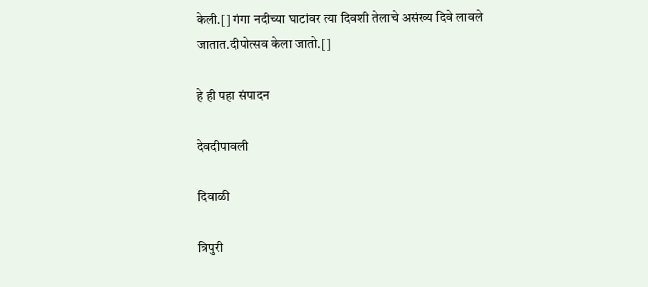केली.[] गंगा नदीच्या घाटांवर त्या दिवशी तेलाचे असंख्य दिवे लावले जातात.दीपोत्सव केला जातो.[]

हे ही पहा संपादन

देवदीपावली

दिवाळी

त्रिपुरी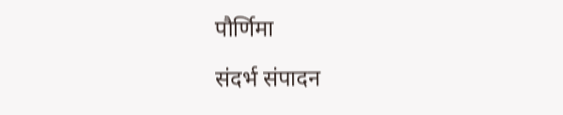पौर्णिमा

संदर्भ संपादन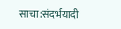साचा:संदर्भयादी